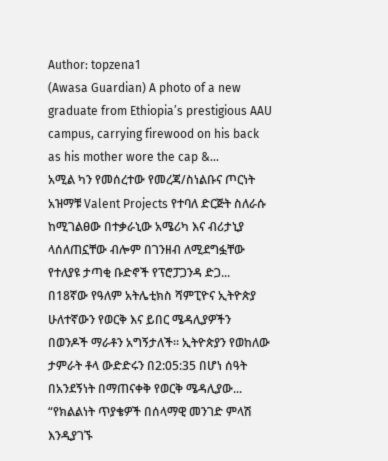Author: topzena1
(Awasa Guardian) A photo of a new graduate from Ethiopia’s prestigious AAU campus, carrying firewood on his back as his mother wore the cap &...
አሚል ካን የመሰረተው የመረጃ/ስነልቡና ጦርነት አዝማቹ Valent Projects የተባለ ድርጅት ስለራሱ ከሚገልፀው በተቃራኒው አሜሪካ እና ብሪታኒያ ላሰለጠኗቸው ብሎም በገንዘብ ለሚደግፏቸው የተለያዩ ታጣቂ ቡድኖች የፕሮፓጋንዳ ድጋ...
በ18ኛው የዓለም አትሌቲክስ ሻምፒዮና ኢትዮጵያ ሁለተኛውን የወርቅ እና ይበር ሜዳሊያዎችን በወንዶች ማራቶን አግኝታለች። ኢትዮጵያን የወከለው ታምራት ቶላ ውድድሩን በ2:05:35 በሆነ ሰዓት በአንደኝነት በማጠናቀቅ የወርቅ ሜዳሊያው...
“የክልልነት ጥያቄዎች በሰላማዊ መንገድ ምላሽ እንዲያገኙ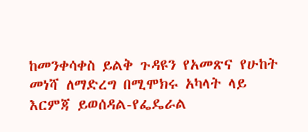ከመንቀሳቀስ ይልቅ ጉዳዩን የአመጽና የሁከት መነሻ ለማድረግ በሚሞክሩ አካላት ላይ እርምጃ ይወሰዳል-የፌዴራል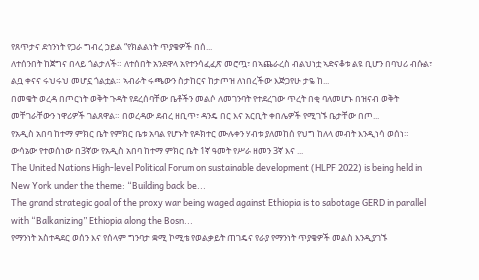የጸጥታና ደኅንነት የጋራ ግብረ ኃይል “የክልልነት ጥያቄዎች በሰ...
ለተሰንበት ከጀግና በላይ ጎልታለች። ለተሰበት አንደዋላ አየተንሳፈፈጽ መሮጧ፣ በኣጨራረስ ብልህነቷ ኣድናቆቱ ልዩ ቢሆን በባህሪ ብሱል፣ ልቧ ቀናና ሩህሩህ መሆኗ ጎልቷል። ኣብራት ሩጫውን ስታከርና ከታጦዝ ለነበረችው እጅጋየሁ ታዬ ከ...
በመቄት ወረዳ በጦርነት ወቅት ጉዳት የደረሰባቸው ቤቶችን መልሶ ለመገንባት የተደረገው ጥረት በቂ ባለመሆኑ በዝናብ ወቅት መቸገራቸውን ነዋሪዎች ገልጸዋል። በወረዳው ደብረ ዘቢጥ፣ ዳንዴ በር እና አርቢት ቀበሌዎች የሚገኙ ቤታቸው በጦ...
የአዲስ አበባ ከተማ ምክር ቤት የምክር ቤቱ አባል የሆኑት የዶክተር ሙሉቀን ሃብቱ ያለመከሰ የህግ ከለላ መብት እንዲነሳ ወሰነ። ውሳኔው የተወሰነው በ3ኛው የአዲስ አበባ ከተማ ምክር ቤት 1ኛ ዓመት የሥራ ዘመን 3ኛ እና ...
The United Nations High-level Political Forum on sustainable development (HLPF 2022) is being held in New York under the theme: “Building back be...
The grand strategic goal of the proxy war being waged against Ethiopia is to sabotage GERD in parallel with “Balkanizing” Ethiopia along the Bosn...
የማንነት አስተዳደር ወሰን እና የሰላም ግንባታ ቋሚ ኮሚቴ የወልቃይት ጠገዴና የራያ የማንነት ጥያቄዎች መልስ እንዲያገኙ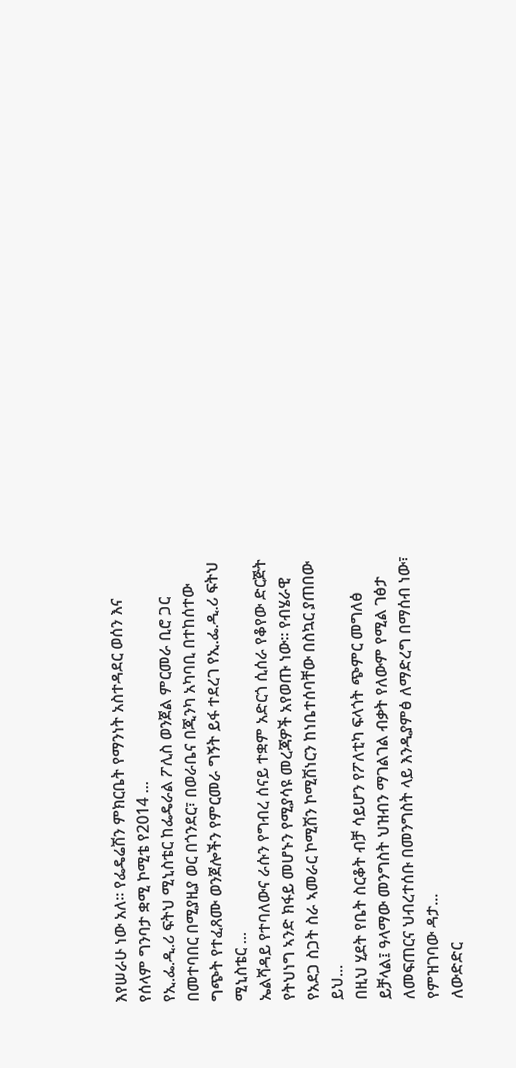እየሠራሁ ነው አለ። የፌዴሬሽን ምክርቤት የማንነት አስተዳደር ወሰን እና የሰላም ግንባታ ቋሚ ኮሚቴ የ2014 ...
የኢ.ፌ.ዲ.ሪ ፍትህ ሚኒስቴር ከፌዴራል ፖሊስ ወንጀል ምርመራ ቢሮ ጋር በመተባበር በሚያዚያ ወር በጎንደር፣ በወራቤና በጂንካ አካባቢ በተከሰተው ግጭት የተፈጸሙ ወንጀሎችን የምርመራ ግኝት ይፋ ተደረገ የኢ.ፌ.ዲ.ሪ ፍትህ ሚኒስቴር ...
ኤልሻዳይ የተባለውና ራሱን የግብረ ሰናይ ተቋም አድርጎ ሲሰራ የቆየው ድርጅት የትህነግ ኣንድ ክፋይ መሆኑን የሚያሳዩ መረጃዎች አየወጡ ነው። የብሄራዊ የአደጋ ስጋት ስራ ኣመራር ኮሚሽን ኮሚሽነርን ከነቤተሰባቸው በስኳር ያጠበው ይህ...
በዚህ ሂደት የቤት ስርቆት ብቻ ሳይሆን የፖለቲካ ፍላጎት ጭምር መግለፅ ይቻላል፤ ዓላማው መንግስት ህዝብን ማገልገል ብቃት የለውም የሚል ገፅታ ለመፍጠርና ህብረተሰቡ በመንግስት ላይ እንዲያምፅ ለማድረግ በማሰብ ነው፣ የምዝገባው ዳታ...
ለውድድር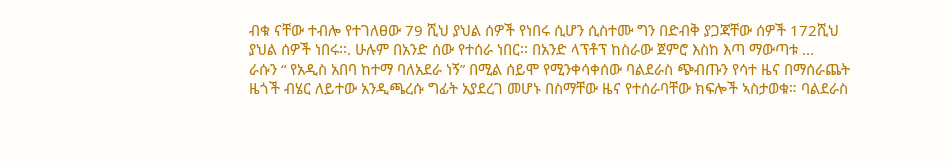ብቁ ናቸው ተብሎ የተገለፀው 79 ሺህ ያህል ሰዎች የነበሩ ሲሆን ሲስተሙ ግን በድብቅ ያጋጃቸው ሰዎች 172ሺህ ያህል ሰዎች ነበሩ፡፡. ሁሉም በአንድ ሰው የተሰራ ነበር፡፡ በአንድ ላፕቶፕ ከስራው ጀምሮ እስከ እጣ ማውጣቱ ...
ራሱን “ የአዲስ አበባ ከተማ ባለአደራ ነኝ” በሚል ሰይሞ የሚንቀሳቀሰው ባልደራስ ጭብጡን የሳተ ዜና በማሰራጨት ዜጎች ብሄር ለይተው አንዲጫረሱ ግፊት አያደረገ መሆኑ በስማቸው ዜና የተሰራባቸው ክፍሎች ኣስታወቁ። ባልደራስ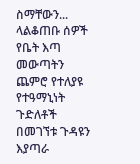ስማቸውን...
ላልቆጠቡ ሰዎች የቤት እጣ መውጣትን ጨምሮ የተለያዩ የተዓማኒነት ጉድለቶች በመገኘቱ ጉዳዩን እያጣራ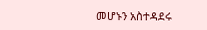መሆኑን አስተዳደሩ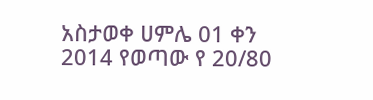አስታወቀ ሀምሌ 01 ቀን 2014 የወጣው የ 20/80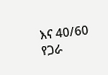እና 40/60 የጋራ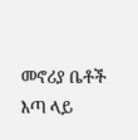መኖሪያ ቤቶች እጣ ላይ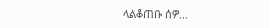ላልቆጠቡ ሰዎ...